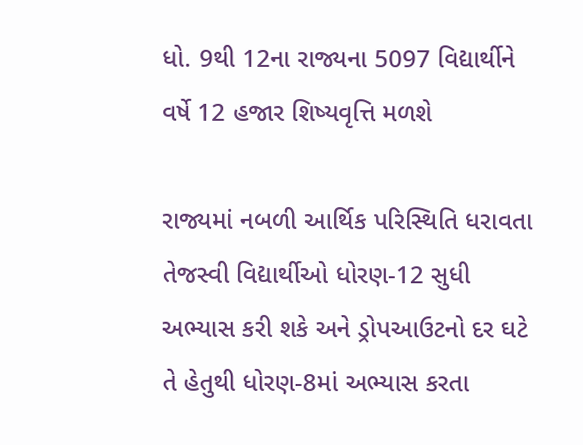ધો. 9થી 12ના રાજ્યના 5097 વિદ્યાર્થીને વર્ષે 12 હજાર શિષ્યવૃત્તિ મળશે

રાજ્યમાં નબળી આર્થિક પરિસ્થિતિ ધરાવતા તેજસ્વી વિદ્યાર્થીઓ ધોરણ-12 સુધી અભ્યાસ કરી શકે અને ડ્રોપઆઉટનો દર ઘટે તે હેતુથી ધોરણ-8માં અભ્યાસ કરતા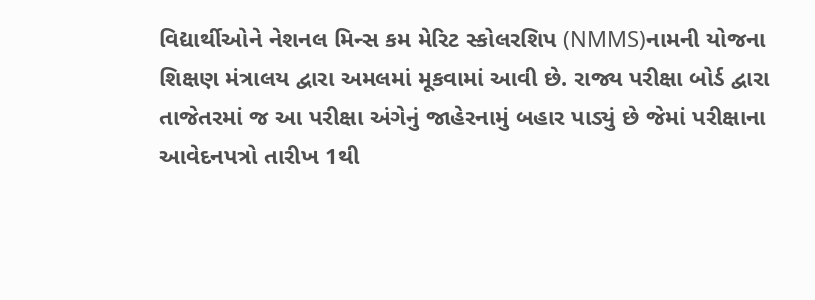વિદ્યાર્થીઓને નેશનલ મિન્સ કમ મેરિટ સ્કોલરશિપ (NMMS)નામની યોજના શિક્ષણ મંત્રાલય દ્વારા અમલમાં મૂકવામાં આવી છે. રાજ્ય પરીક્ષા બોર્ડ દ્વારા તાજેતરમાં જ આ પરીક્ષા અંગેનું જાહેરનામું બહાર પાડ્યું છે જેમાં પરીક્ષાના આવેદનપત્રો તારીખ 1થી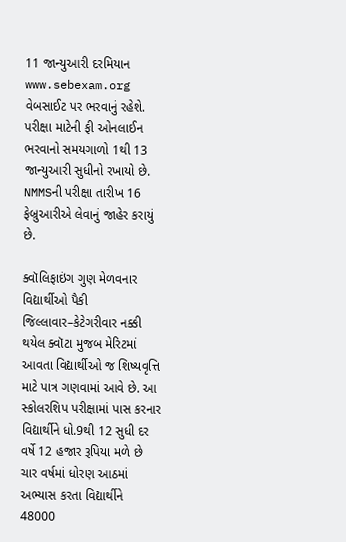11 જાન્યુઆરી દરમિયાન www.sebexam.org વેબસાઈટ પર ભરવાનું રહેશે. પરીક્ષા માટેની ફી ઓનલાઈન ભરવાનો સમયગાળો 1થી 13 જાન્યુઆરી સુધીનો રખાયો છે. NMMSની પરીક્ષા તારીખ 16 ફેબ્રુઆરીએ લેવાનું જાહેર કરાયું છે.

ક્વૉલિફાઇંગ ગુણ મેળવનાર વિદ્યાર્થીઓ પૈકી જિલ્લાવાર–કેટેગરીવાર નક્કી થયેલ ક્વૉટા મુજબ મેરિટમાં આવતા વિદ્યાર્થીઓ જ શિષ્યવૃત્તિ માટે પાત્ર ગણવામાં આવે છે. આ સ્કોલરશિપ પરીક્ષામાં પાસ કરનાર વિદ્યાર્થીને ધો.9થી 12 સુધી દર વર્ષે 12 હજાર રૂપિયા મળે છે ચાર વર્ષમાં ધોરણ આઠમાં અભ્યાસ કરતા વિદ્યાર્થીને 48000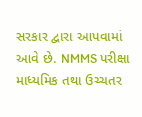સરકાર દ્વારા આપવામાં આવે છે. NMMS પરીક્ષા માધ્યમિક તથા ઉચ્ચતર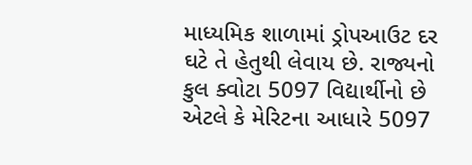માધ્યમિક શાળામાં ડ્રોપઆઉટ દર ઘટે તે હેતુથી લેવાય છે. રાજ્યનો કુલ ક્વોટા 5097 વિદ્યાર્થીનો છે એટલે કે મેરિટના આધારે 5097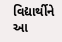વિદ્યાર્થીને આ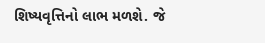શિષ્યવૃત્તિનો લાભ મળશે. જે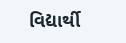વિદ્યાર્થી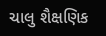ચાલુ શૈક્ષણિક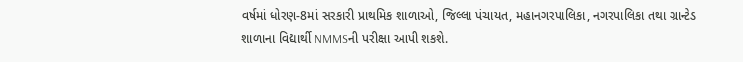વર્ષમાં ધોરણ-8માં સરકારી પ્રાથમિક શાળાઓ, જિલ્લા પંચાયત, મહાનગરપાલિકા, નગરપાલિકા તથા ગ્રાન્ટેડ શાળાના વિદ્યાર્થી NMMSની પરીક્ષા આપી શકશે.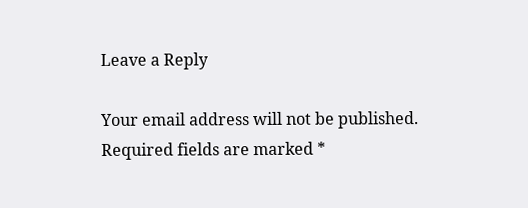Leave a Reply

Your email address will not be published. Required fields are marked *